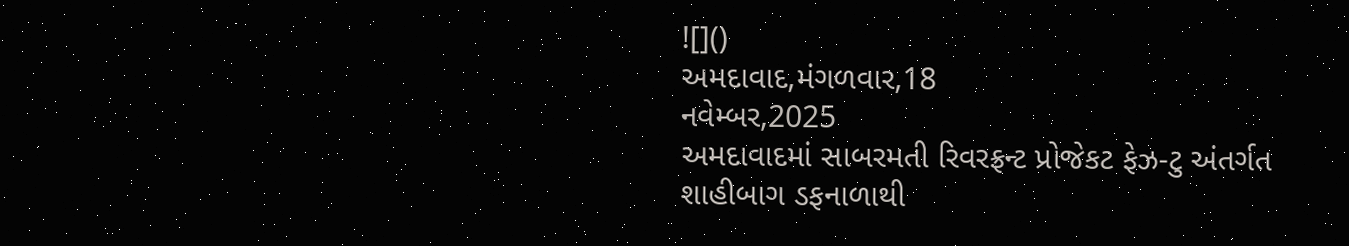![]()
અમદાવાદ,મંગળવાર,18
નવેમ્બર,2025
અમદાવાદમાં સાબરમતી રિવરફ્રન્ટ પ્રોજેકટ ફેઝ-ટુ અંતર્ગત
શાહીબાગ ડફનાળાથી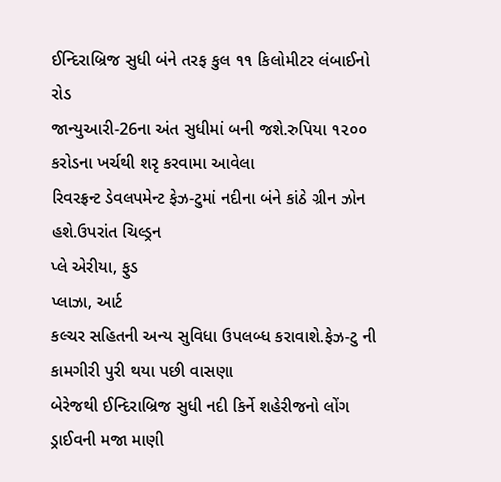ઈન્દિરાબ્રિજ સુધી બંને તરફ કુલ ૧૧ કિલોમીટર લંબાઈનો રોડ
જાન્યુઆરી-26ના અંત સુધીમાં બની જશે.રુપિયા ૧૨૦૦ કરોડના ખર્ચથી શરૃ કરવામા આવેલા
રિવરફ્રન્ટ ડેવલપમેન્ટ ફેઝ-ટુમાં નદીના બંને કાંઠે ગ્રીન ઝોન હશે.ઉપરાંત ચિલ્ડ્રન
પ્લે એરીયા, ફુડ
પ્લાઝા, આર્ટ
કલ્ચર સહિતની અન્ય સુવિધા ઉપલબ્ધ કરાવાશે.ફેઝ-ટુ ની કામગીરી પુરી થયા પછી વાસણા
બેરેજથી ઈન્દિરાબ્રિજ સુધી નદી કિર્ને શહેરીજનો લોંગ ડ્રાઈવની મજા માણી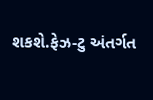શકશે.ફેઝ-ટુ અંતર્ગત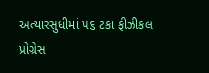અત્યારસુધીમાં ૫૬ ટકા ફીઝીકલ પ્રોગ્રેસ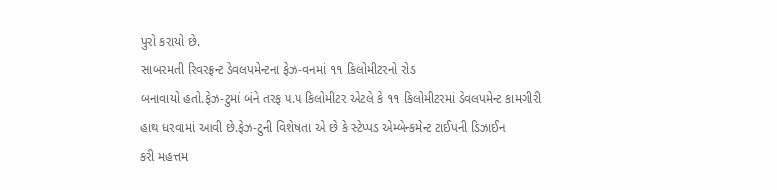પુરો કરાયો છે.
સાબરમતી રિવરફ્રન્ટ ડેવલપમેન્ટના ફેઝ-વનમાં ૧૧ કિલોમીટરનો રોડ
બનાવાયો હતો.ફેઝ-ટુમાં બંને તરફ ૫.૫ કિલોમીટર એટલે કે ૧૧ કિલોમીટરમાં ડેવલપમેન્ટ કામગીરી
હાથ ધરવામાં આવી છે.ફેઝ-ટુની વિશેષતા એ છે કે સ્ટેપ્પડ એમ્બેન્કમેન્ટ ટાઈપની ડિઝાઈન
કરી મહત્તમ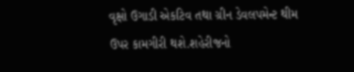વૃક્ષો ઉગાડી એકટિવ તથા ગ્રીન ડેવલપમેન્ટ થીમ ઉપર કામગીરી થશે.શહેરીજનો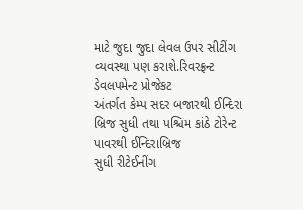માટે જુદા જુદા લેવલ ઉપર સીટીંગ વ્યવસ્થા પણ કરાશે.રિવરફ્રન્ટ ડેવલપમેન્ટ પ્રોજેકટ
અંતર્ગત કેમ્પ સદર બજારથી ઈન્દિરા બ્રિજ સુધી તથા પશ્ચિમ કાંઠે ટોરેન્ટ પાવરથી ઈન્દિરાબ્રિજ
સુધી રીટેઈનીંગ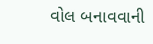વોલ બનાવવાની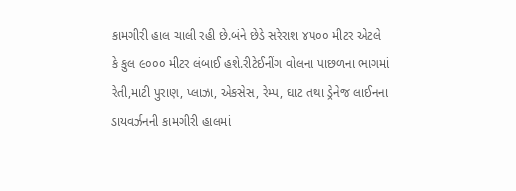કામગીરી હાલ ચાલી રહી છે.બંને છેડે સરેરાશ ૪૫૦૦ મીટર એટલે
કે કુલ ૯૦૦૦ મીટર લંબાઈ હશે.રીટેઈનીંગ વોલના પાછળના ભાગમાં રેતી,માટી પુરાણ, પ્લાઝા, એકસેસ, રેમ્પ, ઘાટ તથા ડ્રેનેજ લાઈનના
ડાયવર્ઝનની કામગીરી હાલમાં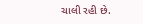ચાલી રહી છે.